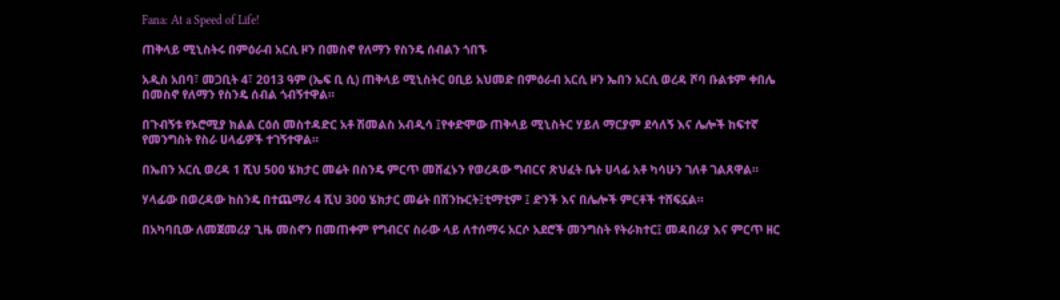Fana: At a Speed of Life!

ጠቅላይ ሚኒስትሩ በምዕራብ አርሲ ዞን በመስኖ የለማን የስንዴ ሰብልን ጎበኙ

አዲስ አበባ፣ መጋቢት 4፣ 2013 ዓም (ኤፍ ቢ ሲ) ጠቅላይ ሚኒስትር ዐቢይ አህመድ በምዕራብ አርሲ ዞን ኤበን አርሲ ወረዳ ሾባ ቡልቱም ቀበሌ በመስኖ የለማን የስንዴ ሰብል ጎብኝተዋል።

በጉብኝቱ የኦሮሚያ ክልል ርዕሰ መስተዳድር አቶ ሽመልስ አብዲሳ ፤የቀድሞው ጠቅላይ ሚኒስትር ሃይለ ማርያም ደሳለኝ እና ሌሎች ከፍተኛ የመንግስት የስራ ሀላፊዎች ተገኝተዋል።

በኤበን አርሲ ወረዳ 1 ሺህ 500 ሄክታር መሬት በስንዴ ምርጥ መሸፈኑን የወረዳው ግብርና ጽህፈት ቤት ሀላፊ አቶ ካሳሁን ገለቶ ገልጸዋል።

ሃላፊው በወረዳው ከስንዴ በተጨማሪ 4 ሺህ 300 ሄክታር መሬት በሽንኩርት፤ቲማቲም ፤ ድንች እና በሌሎች ምርቶች ተሸፍኗል።

በአካባቢው ለመጀመሪያ ጊዜ መስኖን በመጠቀም የግብርና ስራው ላይ ለተሰማሩ አርሶ አደሮች መንግስት የትራክተር፤ መዳበሪያ እና ምርጥ ዘር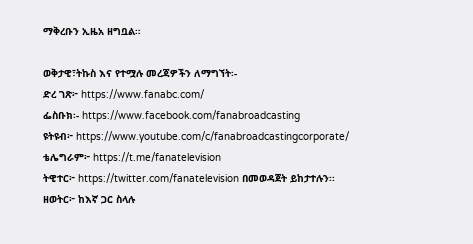ማቅረቡን ኢዜአ ዘግቧል።

ወቅታዊ፣ትኩስ እና የተሟሉ መረጃዎችን ለማግኘት፡-
ድረ ገጽ፦ https://www.fanabc.com/
ፌስቡክ፡- https://www.facebook.com/fanabroadcasting
ዩትዩብ፦ https://www.youtube.com/c/fanabroadcastingcorporate/
ቴሌግራም፦ https://t.me/fanatelevision
ትዊተር፦ https://twitter.com/fanatelevision በመወዳጀት ይከታተሉን፡፡
ዘወትር፦ ከእኛ ጋር ስላሉ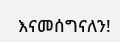እናመሰግናለን!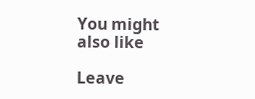You might also like

Leave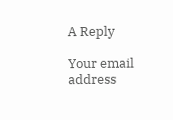A Reply

Your email address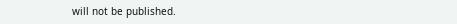will not be published.